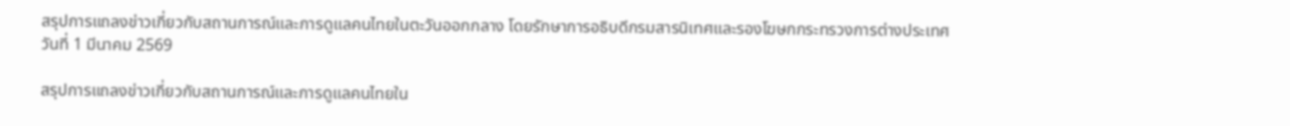สรุปการแถลงข่าวเกี่ยวกับสถานการณ์และการดูแลคนไทยในตะวันออกกลาง โดยรักษาการอธิบดีกรมสารนิเทศและรองโฆษกกระทรวงการต่างประเทศ วันที่ 1 มีนาคม 2569

สรุปการแถลงข่าวเกี่ยวกับสถานการณ์และการดูแลคนไทยใน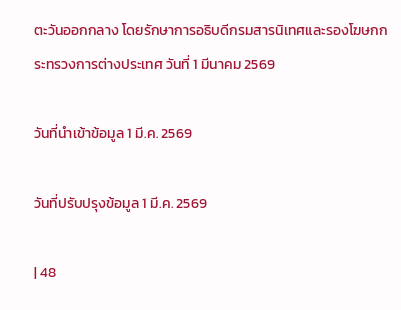ตะวันออกกลาง โดยรักษาการอธิบดีกรมสารนิเทศและรองโฆษกกระทรวงการต่างประเทศ วันที่ 1 มีนาคม 2569

วันที่นำเข้าข้อมูล 1 มี.ค. 2569

วันที่ปรับปรุงข้อมูล 1 มี.ค. 2569

| 48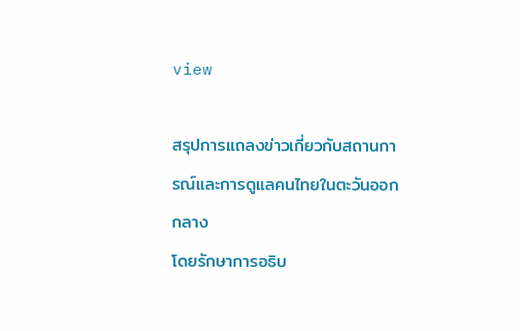view

สรุปการแถลงข่าวเกี่ยวกับสถานการณ์และการดูแลคนไทยในตะวันออกกลาง
โดยรักษาการอธิบ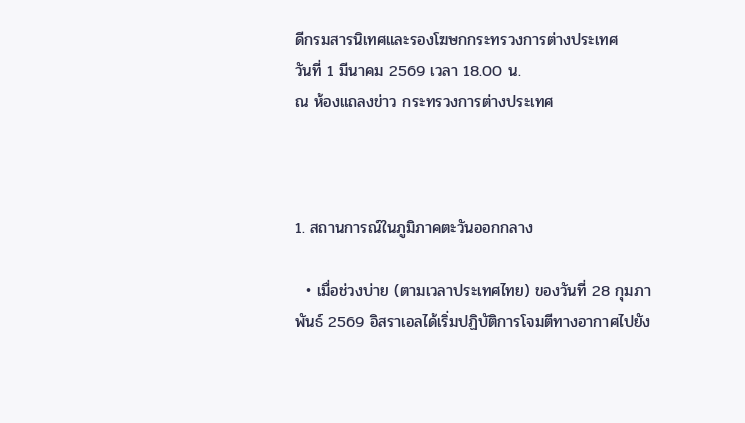ดีกรมสารนิเทศและรองโฆษกกระทรวงการต่างประเทศ
วันที่ 1 มีนาคม 2569 เวลา 18.00 น.
ณ ห้องแถลงข่าว กระทรวงการต่างประเทศ



1. สถานการณ์ในภูมิภาคตะวันออกกลาง

  • เมื่อช่วงบ่าย (ตามเวลาประเทศไทย) ของวันที่ 28 กุมภาพันธ์ 2569 อิสราเอลได้เริ่มปฏิบัติการโจมตีทางอากาศไปยัง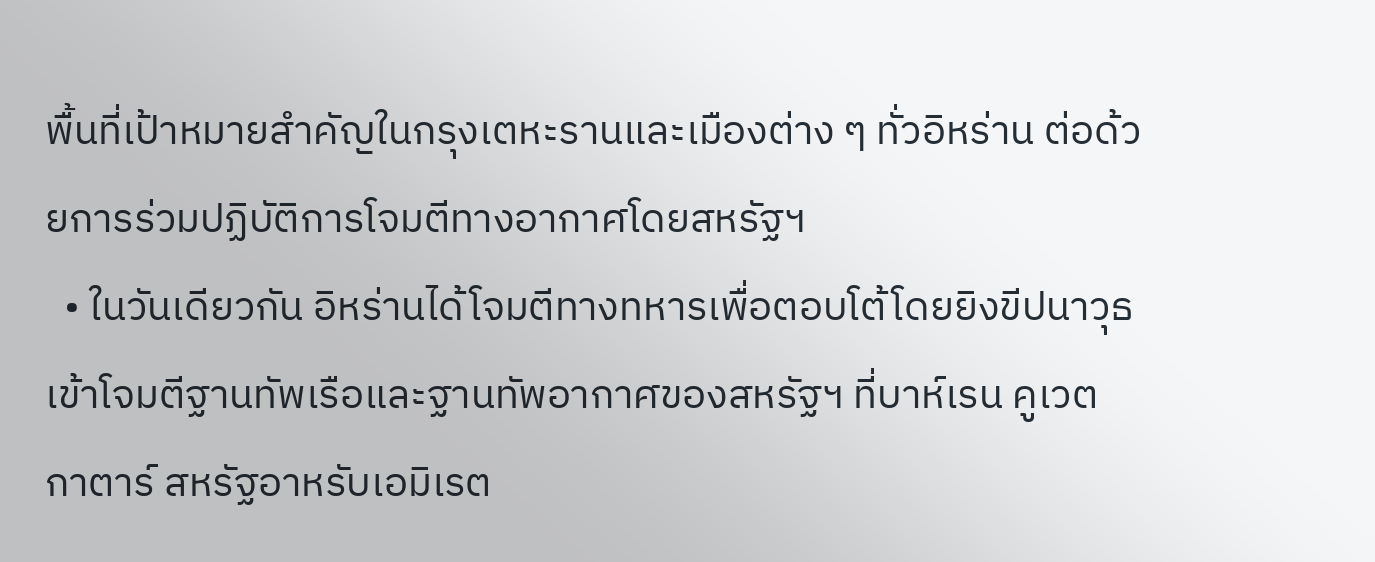พื้นที่เป้าหมายสำคัญในกรุงเตหะรานและเมืองต่าง ๆ ทั่วอิหร่าน ต่อด้วยการร่วมปฏิบัติการโจมตีทางอากาศโดยสหรัฐฯ
  • ในวันเดียวกัน อิหร่านได้โจมตีทางทหารเพื่อตอบโต้โดยยิงขีปนาวุธเข้าโจมตีฐานทัพเรือและฐานทัพอากาศของสหรัฐฯ ที่บาห์เรน คูเวต กาตาร์ สหรัฐอาหรับเอมิเรต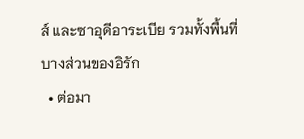ส์ และซาอุดีอาระเบีย รวมทั้งพื้นที่บางส่วนของอิรัก
  • ต่อมา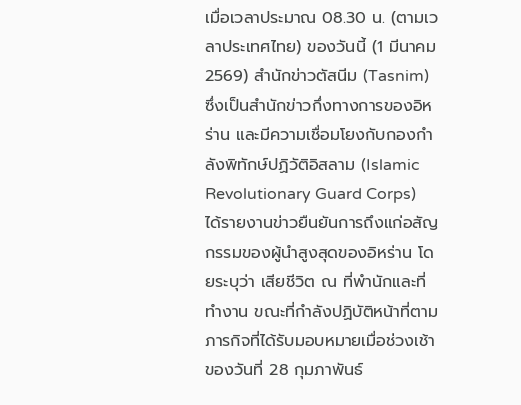เมื่อเวลาประมาณ 08.30 น. (ตามเวลาประเทศไทย) ของวันนี้ (1 มีนาคม 2569) สำนักข่าวตัสนีม (Tasnim) ซึ่งเป็นสำนักข่าวกึ่งทางการของอิหร่าน และมีความเชื่อมโยงกับกองกำลังพิทักษ์ปฏิวัติอิสลาม (Islamic Revolutionary Guard Corps) ได้รายงานข่าวยืนยันการถึงแก่อสัญกรรมของผู้นำสูงสุดของอิหร่าน โดยระบุว่า เสียชีวิต ณ ที่พำนักและที่ทำงาน ขณะที่กำลังปฏิบัติหน้าที่ตามภารกิจที่ได้รับมอบหมายเมื่อช่วงเช้าของวันที่ 28 กุมภาพันธ์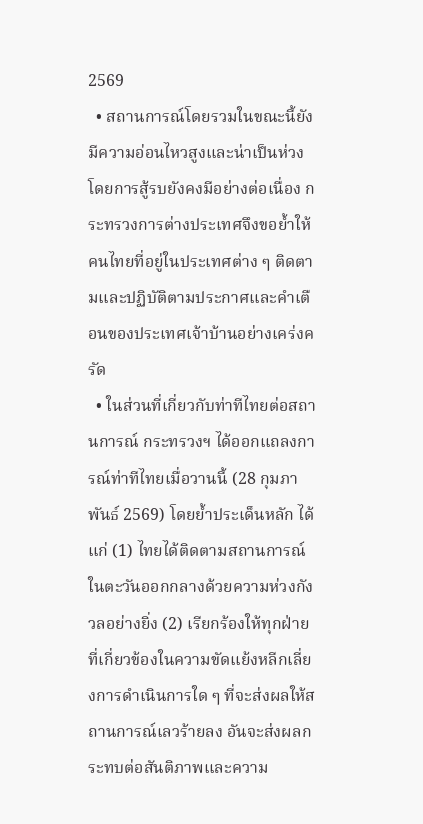2569
  • สถานการณ์โดยรวมในขณะนี้ยังมีความอ่อนไหวสูงและน่าเป็นห่วง โดยการสู้รบยังคงมีอย่างต่อเนื่อง กระทรวงการต่างประเทศจึงขอย้ำให้คนไทยที่อยู่ในประเทศต่าง ๆ ติดตามและปฏิบัติตามประกาศและคำเตือนของประเทศเจ้าบ้านอย่างเคร่งครัด
  • ในส่วนที่เกี่ยวกับท่าทีไทยต่อสถานการณ์ กระทรวงฯ ได้ออกแถลงการณ์ท่าทีไทยเมื่อวานนี้ (28 กุมภาพันธ์ 2569) โดยย้ำประเด็นหลัก ได้แก่ (1) ไทยได้ติดตามสถานการณ์ในตะวันออกกลางด้วยความห่วงกังวลอย่างยิ่ง (2) เรียกร้องให้ทุกฝ่ายที่เกี่ยวข้องในความขัดแย้งหลีกเลี่ยงการดำเนินการใด ๆ ที่จะส่งผลให้สถานการณ์เลวร้ายลง อันจะส่งผลกระทบต่อสันติภาพและความ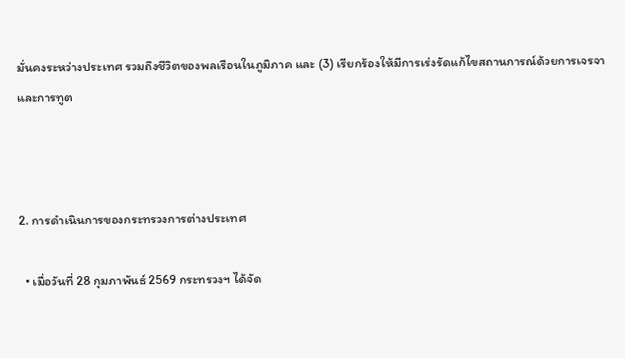มั่นคงระหว่างประเทศ รวมถึงชีวิตของพลเรือนในภูมิภาค และ (3) เรียกร้องให้มีการเร่งรัดแก้ไขสถานการณ์ด้วยการเจรจาและการทูต



2. การดำเนินการของกระทรวงการต่างประเทศ

  • เมื่อวันที่ 28 กุมภาพันธ์ 2569 กระทรวงฯ ได้จัด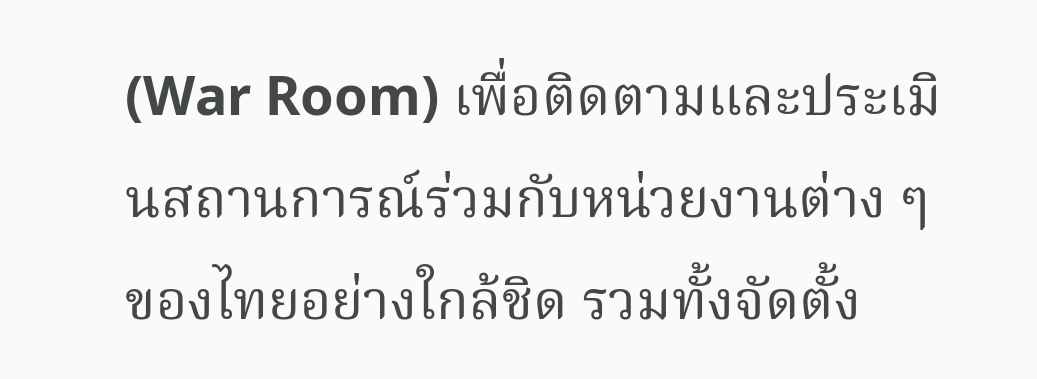(War Room) เพื่อติดตามและประเมินสถานการณ์ร่วมกับหน่วยงานต่าง ๆ ของไทยอย่างใกล้ชิด รวมทั้งจัดตั้ง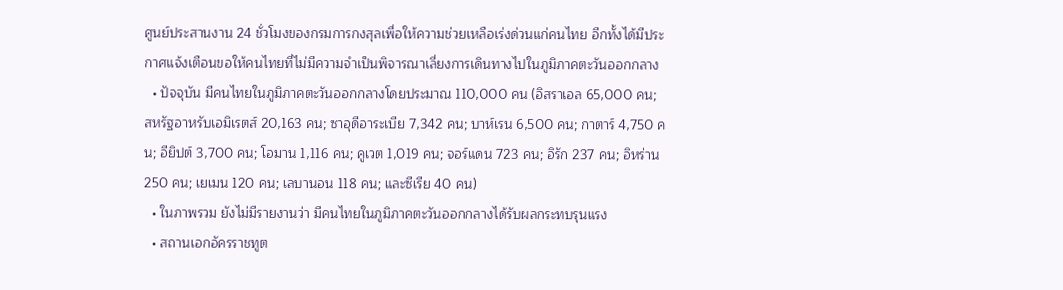ศูนย์ประสานงาน 24 ชั่วโมงของกรมการกงสุลเพื่อให้ความช่วยเหลือเร่งด่วนแก่คนไทย อีกทั้งได้มีประกาศแจ้งเตือนขอให้คนไทยที่ไม่มีความจำเป็นพิจารณาเลี่ยงการเดินทางไปในภูมิภาคตะวันออกกลาง
  • ปัจจุบัน มีคนไทยในภูมิภาคตะวันออกกลางโดยประมาณ 110,000 คน (อิสราเอล 65,000 คน; สหรัฐอาหรับเอมิเรตส์ 20,163 คน; ซาอุดีอาระเบีย 7,342 คน; บาห์เรน 6,500 คน; กาตาร์ 4,750 คน; อียิปต์ 3,700 คน; โอมาน 1,116 คน; คูเวต 1,019 คน; จอร์แดน 723 คน; อิรัก 237 คน; อิหร่าน 250 คน; เยเมน 120 คน; เลบานอน 118 คน; และซีเรีย 40 คน)
  • ในภาพรวม ยังไม่มีรายงานว่า มีคนไทยในภูมิภาคตะวันออกกลางได้รับผลกระทบรุนแรง
  • สถานเอกอัครราชทูต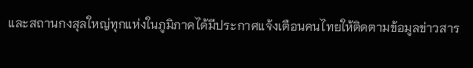และสถานกงสุลใหญ่ทุกแห่งในภูมิภาคได้มีประกาศแจ้งเตือนคนไทยให้ติดตามข้อมูลข่าวสาร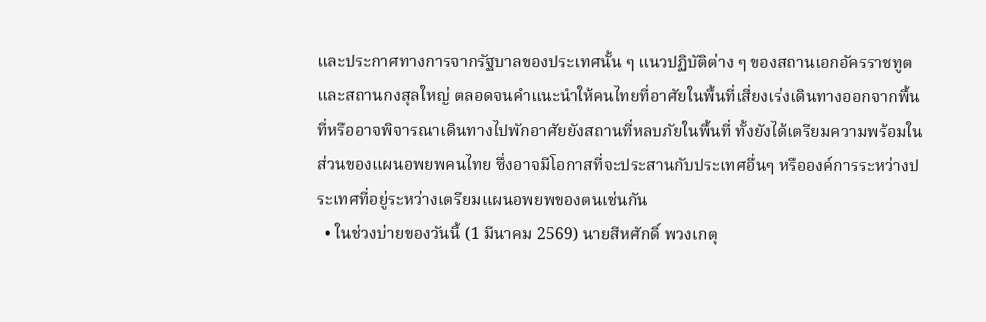และประกาศทางการจากรัฐบาลของประเทศนั้น ๆ แนวปฏิบัติต่าง ๆ ของสถานเอกอัครราชทูตและสถานกงสุลใหญ่ ตลอดจนคำแนะนำให้คนไทยที่อาศัยในพื้นที่เสี่ยงเร่งเดินทางออกจากพื้นที่หรืออาจพิจารณาเดินทางไปพักอาศัยยังสถานที่หลบภัยในพื้นที่ ทั้งยังได้เตรียมความพร้อมในส่วนของแผนอพยพคนไทย ซึ่งอาจมีโอกาสที่จะประสานกับประเทศอื่นๆ หรือองค์การระหว่างประเทศที่อยู่ระหว่างเตรียมแผนอพยพของตนเช่นกัน
  • ในช่วงบ่ายของวันนี้ (1 มีนาคม 2569) นายสีหศักดิ์ พวงเกตุ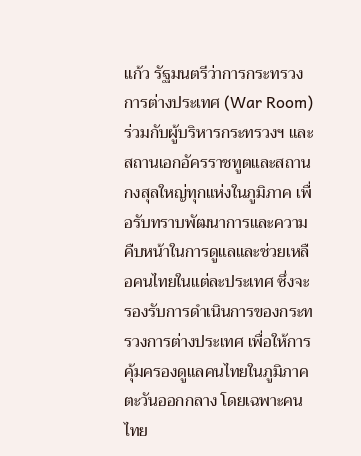แก้ว รัฐมนตรีว่าการกระทรวงการต่างประเทศ (War Room) ร่วมกับผู้บริหารกระทรวงฯ และสถานเอกอัครราชทูตและสถานกงสุลใหญ่ทุกแห่งในภูมิภาค เพื่อรับทราบพัฒนาการและความคืบหน้าในการดูแลและช่วยเหลือคนไทยในแต่ละประเทศ ซึ่งจะรองรับการดำเนินการของกระทรวงการต่างประเทศ เพื่อให้การคุ้มครองดูแลคนไทยในภูมิภาคตะวันออกกลาง โดยเฉพาะคนไทย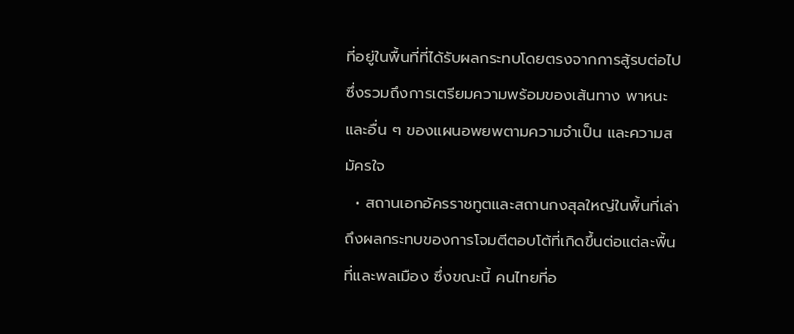ที่อยู่ในพื้นที่ที่ได้รับผลกระทบโดยตรงจากการสู้รบต่อไป ซึ่งรวมถึงการเตรียมความพร้อมของเส้นทาง พาหนะ และอื่น ๆ ของแผนอพยพตามความจำเป็น และความสมัครใจ
  • สถานเอกอัครราชทูตและสถานกงสุลใหญ่ในพื้นที่เล่าถึงผลกระทบของการโจมตีตอบโต้ที่เกิดขึ้นต่อแต่ละพื้นที่และพลเมือง ซึ่งขณะนี้ คนไทยที่อ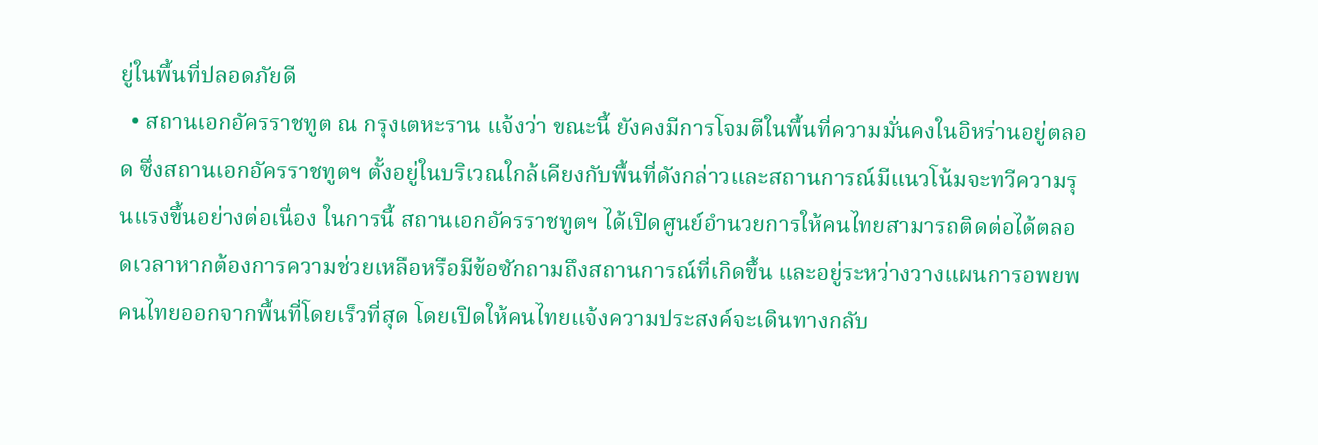ยู่ในพื้นที่ปลอดภัยดี
  • สถานเอกอัครราชทูต ณ กรุงเตหะราน แจ้งว่า ขณะนี้ ยังคงมีการโจมตีในพื้นที่ความมั่นคงในอิหร่านอยู่ตลอด ซึ่งสถานเอกอัครราชทูตฯ ตั้งอยู่ในบริเวณใกล้เคียงกับพื้นที่ดังกล่าวและสถานการณ์มีแนวโน้มจะทวีความรุนแรงขึ้นอย่างต่อเนื่อง ในการนี้ สถานเอกอัครราชทูตฯ ได้เปิดศูนย์อำนวยการให้คนไทยสามารถติดต่อได้ตลอดเวลาหากต้องการความช่วยเหลือหรือมีข้อซักถามถึงสถานการณ์ที่เกิดขึ้น และอยู่ระหว่างวางแผนการอพยพคนไทยออกจากพื้นที่โดยเร็วที่สุด โดยเปิดให้คนไทยแจ้งความประสงค์จะเดินทางกลับ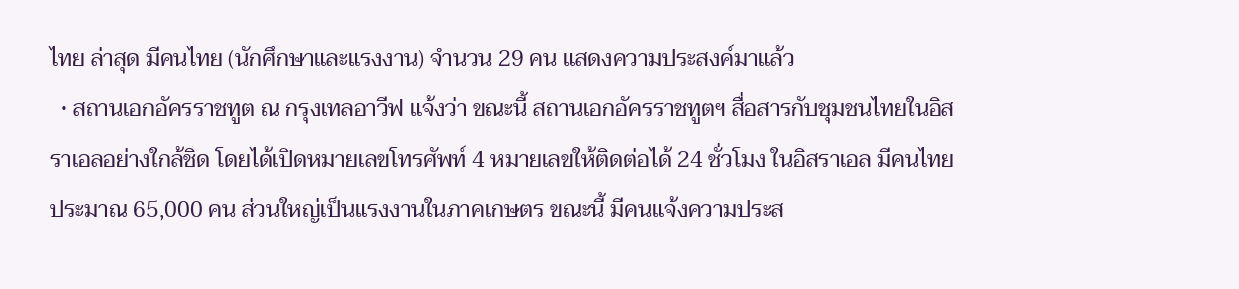ไทย ล่าสุด มีคนไทย (นักศึกษาและแรงงาน) จำนวน 29 คน แสดงความประสงค์มาแล้ว
  • สถานเอกอัครราชทูต ณ กรุงเทลอาวีฟ แจ้งว่า ขณะนี้ สถานเอกอัครราชทูตฯ สื่อสารกับชุมชนไทยในอิสราเอลอย่างใกล้ชิด โดยได้เปิดหมายเลขโทรศัพท์ 4 หมายเลขให้ติดต่อได้ 24 ชั่วโมง ในอิสราเอล มีคนไทยประมาณ 65,000 คน ส่วนใหญ่เป็นแรงงานในภาคเกษตร ขณะนี้ มีคนแจ้งความประส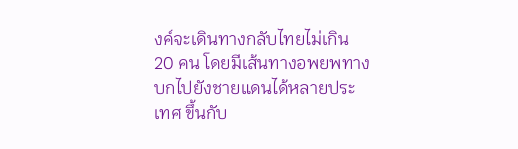งค์จะเดินทางกลับไทยไม่เกิน 20 คน โดยมีเส้นทางอพยพทางบกไปยังชายแดนได้หลายประเทศ ขึ้นกับ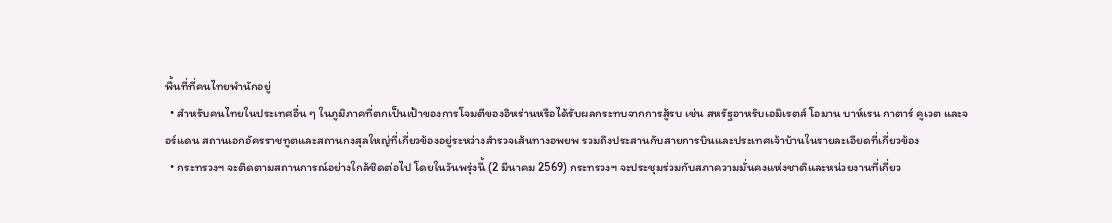พื้นที่ที่คนไทยพำนักอยู่
  • สำหรับคนไทยในประเทศอื่น ๆ ในภูมิภาคที่ตกเป็นเป้าของการโจมตีของอิหร่านหรือได้รับผลกระทบจากการสู้รบ เช่น สหรัฐอาหรับเอมิเรตส์ โอมาน บาห์เรน กาตาร์ คูเวต และจอร์แดน สถานเอกอัครราชทูตและสถานกงสุลใหญ่ที่เกี่ยวข้องอยู่ระหว่างสำรวจเส้นทางอพยพ รวมถึงประสานกับสายการบินและประเทศเจ้าบ้านในรายละเอียดที่เกี่ยวข้อง
  • กระทรวงฯ จะติดตามสถานการณ์อย่างใกล้ชิดต่อไป โดยในวันพรุ่งนี้ (2 มีนาคม 2569) กระทรวงฯ จะประชุมร่วมกับสภาความมั่นคงแห่งชาติและหน่วยงานที่เกี่ยว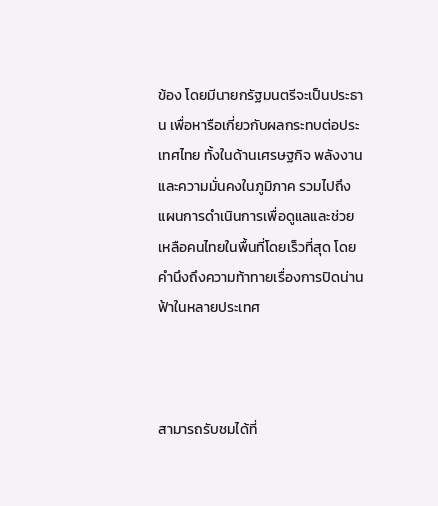ข้อง โดยมีนายกรัฐมนตรีจะเป็นประธาน เพื่อหารือเกี่ยวกับผลกระทบต่อประเทศไทย ทั้งในด้านเศรษฐกิจ พลังงาน และความมั่นคงในภูมิภาค รวมไปถึงแผนการดำเนินการเพื่อดูแลและช่วยเหลือคนไทยในพื้นที่โดยเร็วที่สุด โดยคำนึงถึงความท้าทายเรื่องการปิดน่านฟ้าในหลายประเทศ



สามารถรับชมได้ที่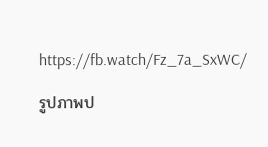https://fb.watch/Fz_7a_SxWC/

รูปภาพป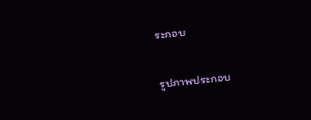ระกอบ

รูปภาพประกอบ